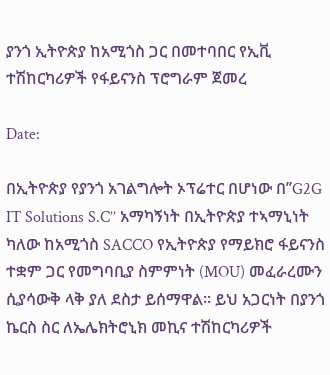ያንጎ ኢትዮጵያ ከአሚጎስ ጋር በመተባበር የኢቪ ተሽከርካሪዎች የፋይናንስ ፕሮግራም ጀመረ

Date:

በኢትዮጵያ የያንጎ አገልግሎት ኦፕሬተር በሆነው በ’’G2G IT Solutions S.C’’ አማካኝነት በኢትዮጵያ ተኣማኒነት ካለው ከአሚጎስ SACCO የኢትዮጵያ የማይክሮ ፋይናንስ ተቋም ጋር የመግባቢያ ስምምነት (MOU) መፈራረሙን ሲያሳውቅ ላቅ ያለ ደስታ ይሰማዋል። ይህ አጋርነት በያንጎ ኬርስ ስር ለኤሌክትሮኒክ መኪና ተሽከርካሪዎች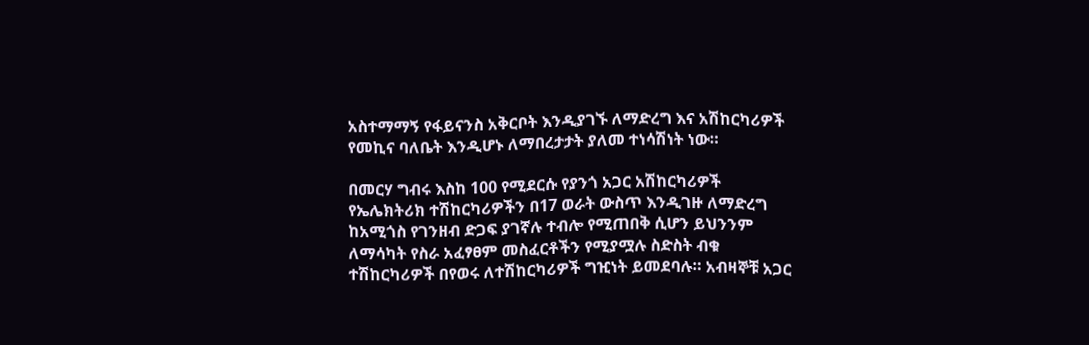አስተማማኝ የፋይናንስ አቅርቦት እንዲያገኙ ለማድረግ እና አሽከርካሪዎች የመኪና ባለቤት እንዲሆኑ ለማበረታታት ያለመ ተነሳሽነት ነው።

በመርሃ ግብሩ እስከ 100 የሚደርሱ የያንጎ አጋር አሽከርካሪዎች የኤሌክትሪክ ተሽከርካሪዎችን በ17 ወራት ውስጥ እንዲገዙ ለማድረግ ከአሚጎስ የገንዘብ ድጋፍ ያገኛሉ ተብሎ የሚጠበቅ ሲሆን ይህንንም ለማሳካት የስራ አፈፃፀም መስፈርቶችን የሚያሟሉ ስድስት ብቁ ተሽከርካሪዎች በየወሩ ለተሽከርካሪዎች ግዢነት ይመደባሉ። አብዛኞቹ አጋር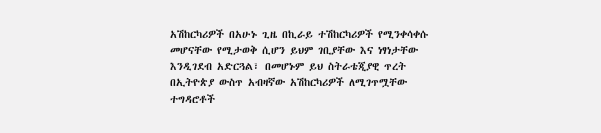አሽከርካሪዎች በአሁኑ ጊዜ በኪራይ ተሽከርካሪዎች የሚንቀሳቀሱ መሆናቸው የሚታወቅ ሲሆን ይህም ገቢያቸው እና ነፃነታቸው እንዲገደብ አድርጓል፣ በመሆኑም ይህ ስትራቴጂያዊ ጥረት በኢትዮጵያ ውስጥ አብዛኛው አሽከርካሪዎች ለሚገጥሟቸው ተግዳሮቶች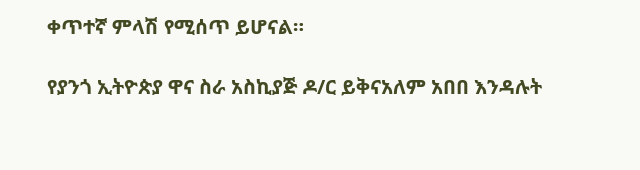ቀጥተኛ ምላሽ የሚሰጥ ይሆናል።

የያንጎ ኢትዮጵያ ዋና ስራ አስኪያጅ ዶ/ር ይቅናአለም አበበ እንዳሉት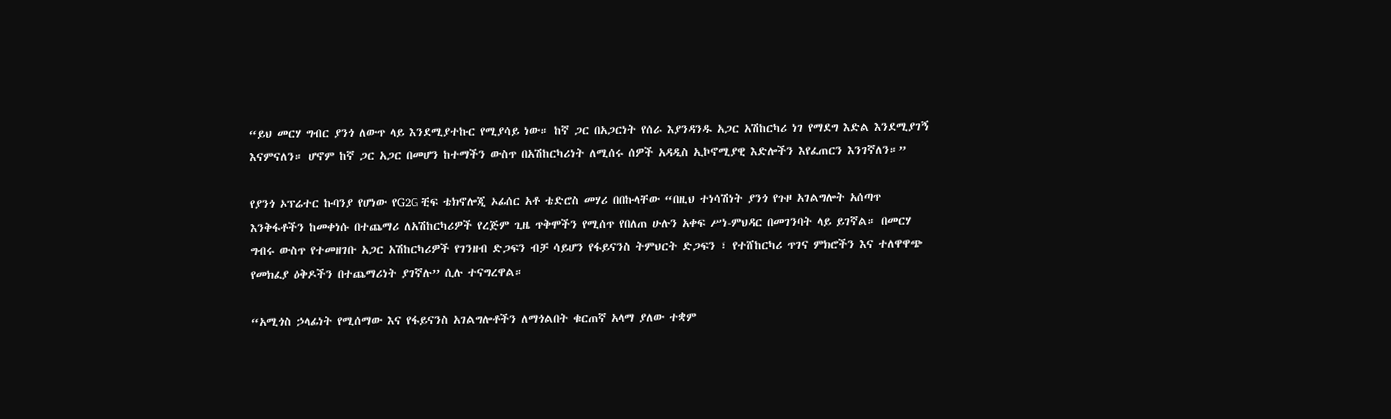“ይህ መርሃ ግብር ያንጎ ለውጥ ላይ እንደሚያተኩር የሚያሳይ ነው። ከኛ ጋር በአጋርነት የሰራ እያንዳንዱ አጋር አሽከርካሪ ነገ የማደግ እድል እንደሚያገኝ እናምናለን። ሆኖም ከኛ ጋር አጋር በመሆን ከተማችን ውስጥ በአሽከርካሪነት ለሚሰሩ ሰዎች አዳዲስ ኢኮኖሚያዊ እድሎችን እየፈጠርን እንገኛለን።”

የያንጎ ኦፕሬተር ኩባንያ የሆነው የG2G ቺፍ ቴክኖሎጂ ኦፊሰር አቶ ቴድሮስ መሃሪ በበኩላቸው “በዚህ ተነሳሽነት ያንጎ የጉዞ አገልግሎት አሰጣጥ እንቅፋቶችን ከመቀነሱ በተጨማሪ ለአሽከርካሪዎች የረጅም ጊዜ ጥቅሞችን የሚሰጥ የበለጠ ሁሉን አቀፍ ሥነ-ምህዳር በመገንባት ላይ ይገኛል። በመርሃ ግብሩ ውስጥ የተመዘገቡ አጋር አሽከርካሪዎች የገንዘብ ድጋፍን ብቻ ሳይሆን የፋይናንስ ትምህርት ድጋፍን ፣ የተሸከርካሪ ጥገና ምክሮችን እና ተለዋዋጭ የመክፈያ ዕቅዶችን በተጨማሪነት ያገኛሉ’’ ሲሉ ተናግረዋል።

“አሚጎስ ኃላፊነት የሚሰማው እና የፋይናንስ አገልግሎቶችን ለማጎልበት ቁርጠኛ አላማ ያለው ተቋም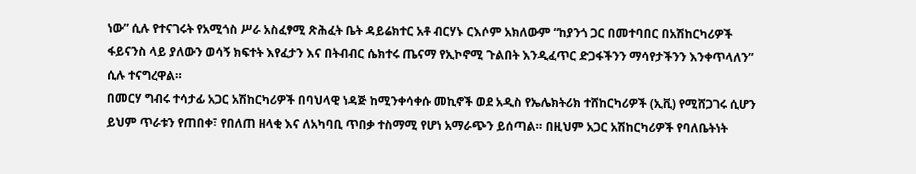ነው” ሲሉ የተናገሩት የአሚጎስ ሥራ አስፈፃሚ ጽሕፈት ቤት ዳይሬክተር አቶ ብርሃኑ ርእሶም አክለውም “ከያንጎ ጋር በመተባበር በአሽከርካሪዎች ፋይናንስ ላይ ያለውን ወሳኝ ክፍተት እየፈታን እና በትብብር ሴክተሩ ጤናማ የኢኮኖሚ ጉልበት እንዲፈጥር ድጋፋችንን ማሳየታችንን እንቀጥላለን” ሲሉ ተናግረዋል።
በመርሃ ግብሩ ተሳታፊ አጋር አሽከርካሪዎች በባህላዊ ነዳጅ ከሚንቀሳቀሱ መኪኖች ወደ አዲስ የኤሌክትሪክ ተሸከርካሪዎች (ኢቪ) የሚሸጋገሩ ሲሆን ይህም ጥራቱን የጠበቀ፣ የበለጠ ዘላቂ እና ለአካባቢ ጥበቃ ተስማሚ የሆነ አማራጭን ይሰጣል። በዚህም አጋር አሽከርካሪዎች የባለቤትነት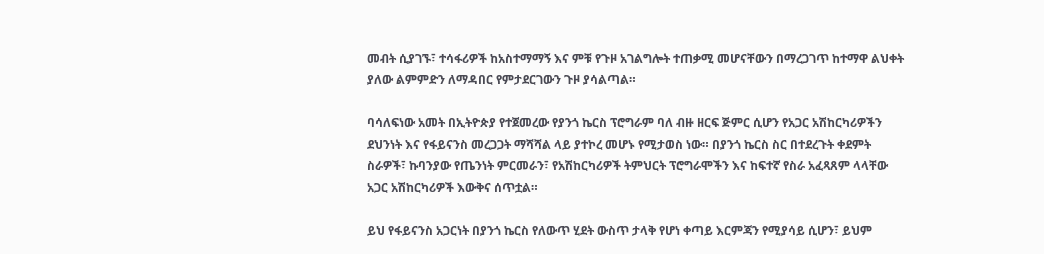መብት ሲያገኙ፣ ተሳፋሪዎች ከአስተማማኝ እና ምቹ የጉዞ አገልግሎት ተጠቃሚ መሆናቸውን በማረጋገጥ ከተማዋ ልህቀት ያለው ልምምድን ለማዳበር የምታደርገውን ጉዞ ያሳልጣል።

ባሳለፍነው አመት በኢትዮጵያ የተጀመረው የያንጎ ኬርስ ፕሮግራም ባለ ብዙ ዘርፍ ጅምር ሲሆን የአጋር አሽከርካሪዎችን ደህንነት እና የፋይናንስ መረጋጋት ማሻሻል ላይ ያተኮረ መሆኑ የሚታወስ ነው። በያንጎ ኬርስ ስር በተደረጉት ቀደምት ስራዎች፣ ኩባንያው የጤንነት ምርመራን፣ የአሽከርካሪዎች ትምህርት ፕሮግራሞችን እና ከፍተኛ የስራ አፈጻጸም ላላቸው አጋር አሽከርካሪዎች እውቅና ሰጥቷል።

ይህ የፋይናንስ አጋርነት በያንጎ ኬርስ የለውጥ ሂደት ውስጥ ታላቅ የሆነ ቀጣይ እርምጃን የሚያሳይ ሲሆን፣ ይህም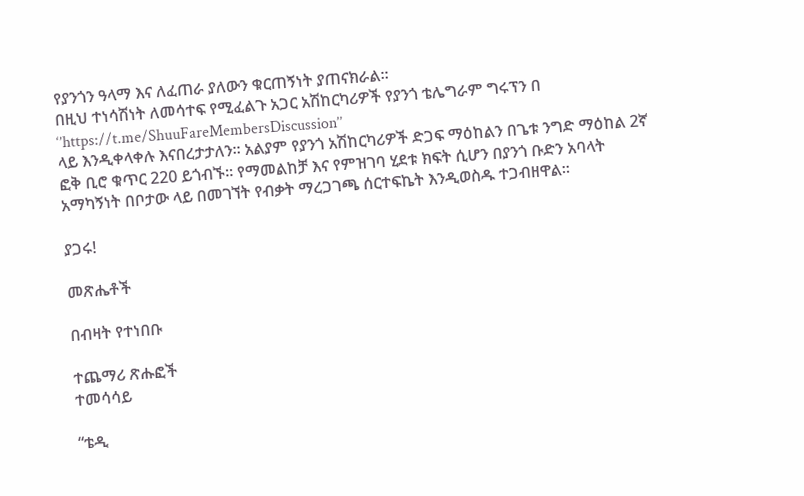የያንጎን ዓላማ እና ለፈጠራ ያለውን ቁርጠኝነት ያጠናክራል።
በዚህ ተነሳሽነት ለመሳተፍ የሚፈልጉ አጋር አሽከርካሪዎች የያንጎ ቴሌግራም ግሩፕን በ ‘’https://t.me/ShuuFareMembersDiscussion’’
ላይ እንዲቀላቀሉ እናበረታታለን። አልያም የያንጎ አሽከርካሪዎች ድጋፍ ማዕከልን በጌቱ ንግድ ማዕከል 2ኛ ፎቅ ቢሮ ቁጥር 220 ይጎብኙ። የማመልከቻ እና የምዝገባ ሂደቱ ክፍት ሲሆን በያንጎ ቡድን አባላት አማካኝነት በቦታው ላይ በመገኘት የብቃት ማረጋገጫ ሰርተፍኬት እንዲወስዱ ተጋብዘዋል።

ያጋሩ!

መጽሔቶች

በብዛት የተነበቡ

ተጨማሪ ጽሑፎች
ተመሳሳይ

“ቴዲ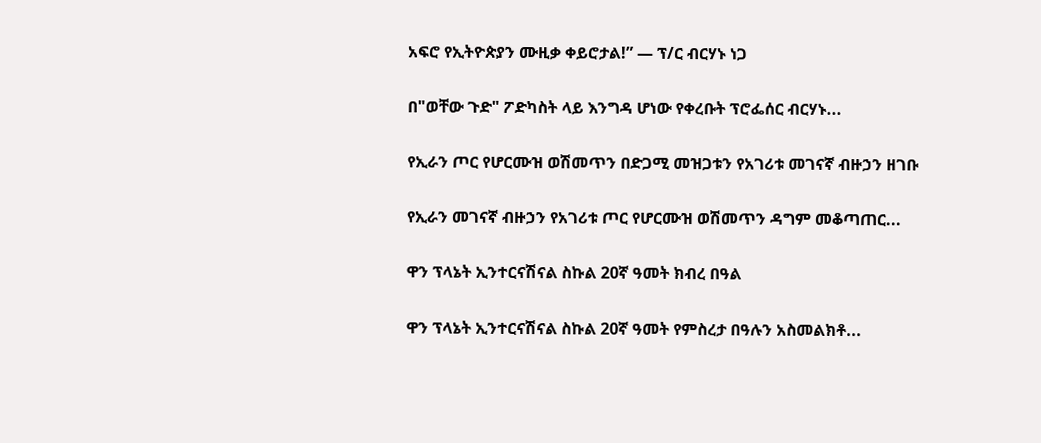አፍሮ የኢትዮጵያን ሙዚቃ ቀይሮታል!” — ፕ/ር ብርሃኑ ነጋ

በ"ወቸው ጉድ" ፖድካስት ላይ እንግዳ ሆነው የቀረቡት ፕሮፌሰር ብርሃኑ...

የኢራን ጦር የሆርሙዝ ወሽመጥን በድጋሚ መዝጋቱን የአገሪቱ መገናኛ ብዙኃን ዘገቡ

የኢራን መገናኛ ብዙኃን የአገሪቱ ጦር የሆርሙዝ ወሽመጥን ዳግም መቆጣጠር...

ዋን ፕላኔት ኢንተርናሽናል ስኩል 20ኛ ዓመት ክብረ በዓል

ዋን ፕላኔት ኢንተርናሽናል ስኩል 20ኛ ዓመት የምስረታ በዓሉን አስመልክቶ...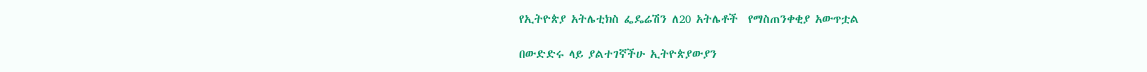የኢትዮጵያ አትሌቲክስ ፌዴሬሽን ለ20 አትሌቶች  የማስጠንቀቂያ አውጥቷል

በውድድሩ ላይ ያልተገኛችሁ ኢትዮጵያውያን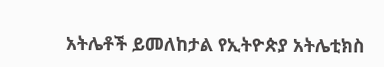አትሌቶች ይመለከታል የኢትዮጵያ አትሌቲክስ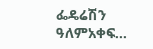ፌዴሬሽን ዓለምአቀፍ...